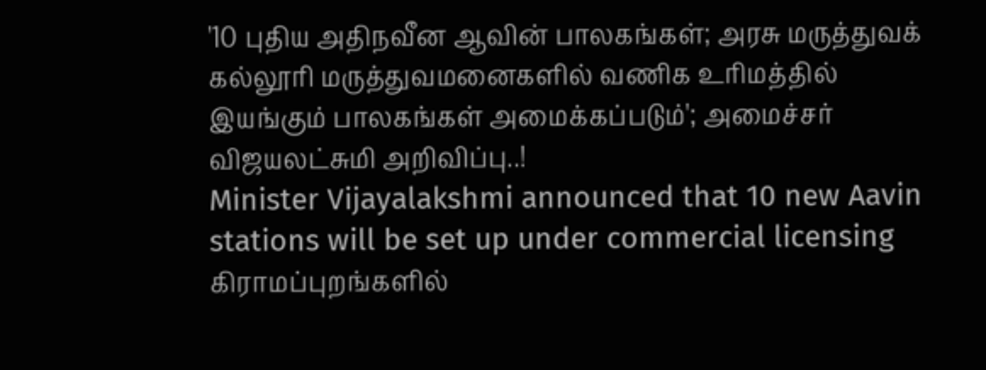'10 புதிய அதிநவீன ஆவின் பாலகங்கள்; அரசு மருத்துவக் கல்லூரி மருத்துவமனைகளில் வணிக உரிமத்தில் இயங்கும் பாலகங்கள் அமைக்கப்படும்'; அமைச்சர் விஜயலட்சுமி அறிவிப்பு..!
Minister Vijayalakshmi announced that 10 new Aavin stations will be set up under commercial licensing
கிராமப்புறங்களில்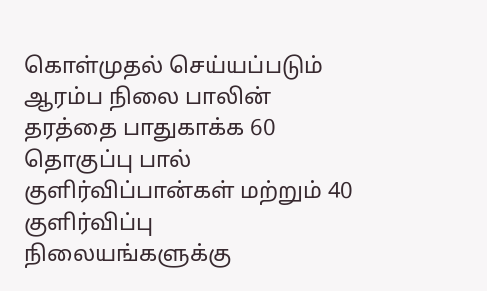கொள்முதல் செய்யப்படும் ஆரம்ப நிலை பாலின் தரத்தை பாதுகாக்க 60 தொகுப்பு பால் குளிர்விப்பான்கள் மற்றும் 40 குளிர்விப்பு நிலையங்களுக்கு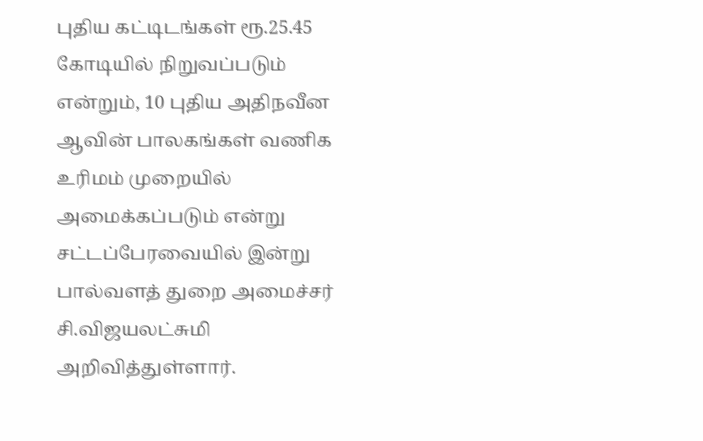புதிய கட்டிடங்கள் ரூ.25.45 கோடியில் நிறுவப்படும் என்றும், 10 புதிய அதிநவீன ஆவின் பாலகங்கள் வணிக உரிமம் முறையில் அமைக்கப்படும் என்று சட்டப்பேரவையில் இன்று பால்வளத் துறை அமைச்சர் சி.விஜயலட்சுமி அறிவித்துள்ளார்.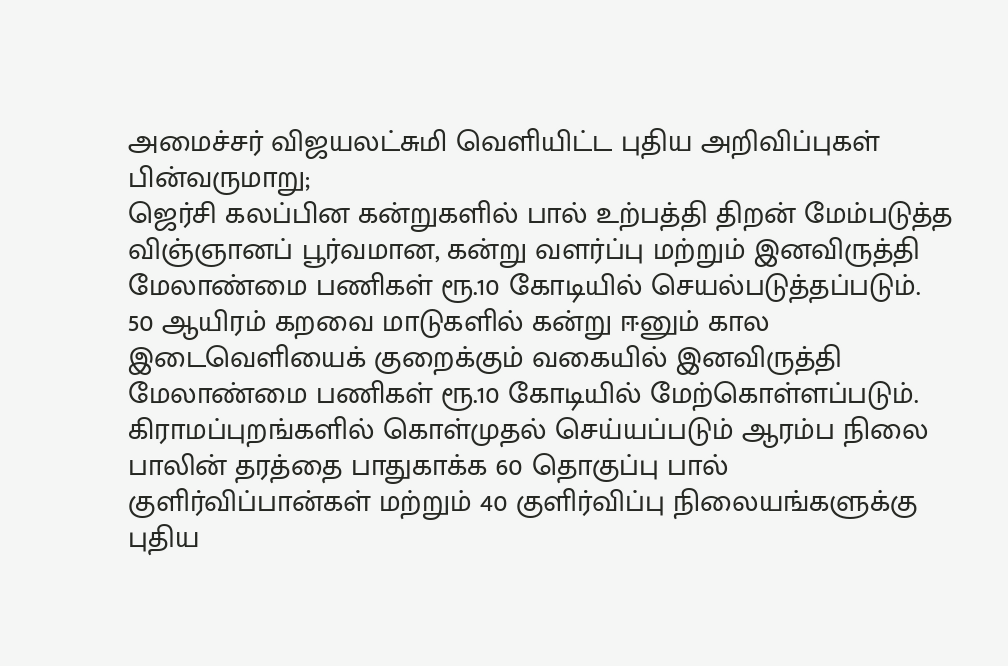அமைச்சர் விஜயலட்சுமி வெளியிட்ட புதிய அறிவிப்புகள் பின்வருமாறு;
ஜெர்சி கலப்பின கன்றுகளில் பால் உற்பத்தி திறன் மேம்படுத்த விஞ்ஞானப் பூர்வமான, கன்று வளர்ப்பு மற்றும் இனவிருத்தி மேலாண்மை பணிகள் ரூ.10 கோடியில் செயல்படுத்தப்படும்.
50 ஆயிரம் கறவை மாடுகளில் கன்று ஈனும் கால இடைவெளியைக் குறைக்கும் வகையில் இனவிருத்தி மேலாண்மை பணிகள் ரூ.10 கோடியில் மேற்கொள்ளப்படும்.
கிராமப்புறங்களில் கொள்முதல் செய்யப்படும் ஆரம்ப நிலை பாலின் தரத்தை பாதுகாக்க 60 தொகுப்பு பால் குளிர்விப்பான்கள் மற்றும் 40 குளிர்விப்பு நிலையங்களுக்கு புதிய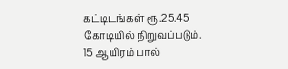கட்டிடங்கள் ரூ.25.45 கோடியில் நிறுவப்படும்.
15 ஆயிரம் பால்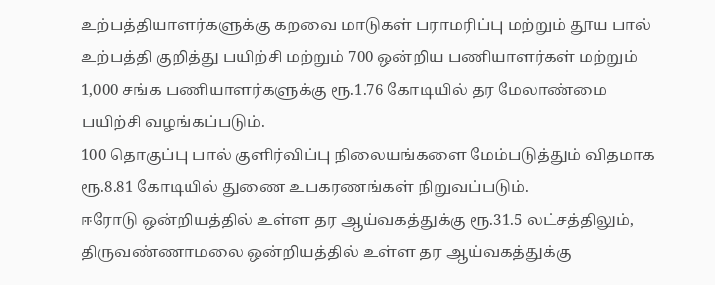உற்பத்தியாளர்களுக்கு கறவை மாடுகள் பராமரிப்பு மற்றும் தூய பால் உற்பத்தி குறித்து பயிற்சி மற்றும் 700 ஒன்றிய பணியாளர்கள் மற்றும் 1,000 சங்க பணியாளர்களுக்கு ரூ.1.76 கோடியில் தர மேலாண்மை பயிற்சி வழங்கப்படும்.
100 தொகுப்பு பால் குளிர்விப்பு நிலையங்களை மேம்படுத்தும் விதமாக ரூ.8.81 கோடியில் துணை உபகரணங்கள் நிறுவப்படும்.
ஈரோடு ஒன்றியத்தில் உள்ள தர ஆய்வகத்துக்கு ரூ.31.5 லட்சத்திலும், திருவண்ணாமலை ஒன்றியத்தில் உள்ள தர ஆய்வகத்துக்கு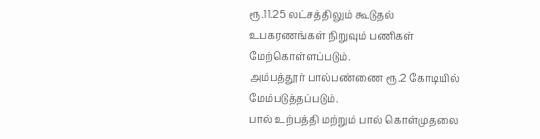ரூ.11.25 லட்சத்திலும் கூடுதல் உபகரணங்கள் நிறுவும் பணிகள் மேற்கொள்ளப்படும்.
அம்பத்தூர் பால்பண்ணை ரூ.2 கோடியில் மேம்படுத்தப்படும்.
பால் உற்பத்தி மற்றும் பால் கொள்முதலை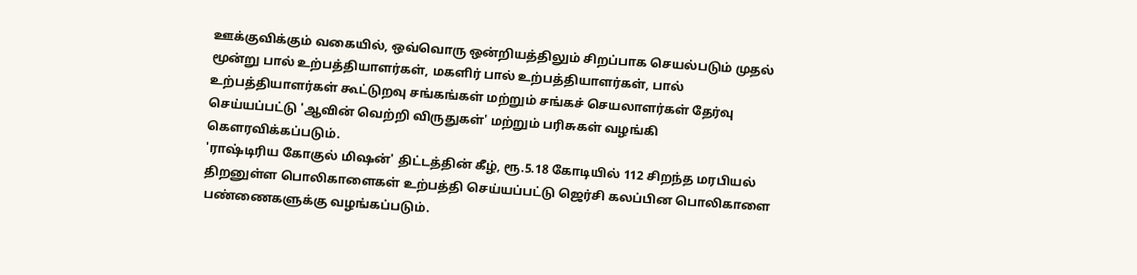ஊக்குவிக்கும் வகையில், ஒவ்வொரு ஒன்றியத்திலும் சிறப்பாக செயல்படும் முதல் மூன்று பால் உற்பத்தியாளர்கள், மகளிர் பால் உற்பத்தியாளர்கள், பால் உற்பத்தியாளர்கள் கூட்டுறவு சங்கங்கள் மற்றும் சங்கச் செயலாளர்கள் தேர்வு செய்யப்பட்டு 'ஆவின் வெற்றி விருதுகள்' மற்றும் பரிசுகள் வழங்கி கௌரவிக்கப்படும்.
'ராஷ்டிரிய கோகுல் மிஷன்' திட்டத்தின் கீழ், ரூ.5.18 கோடியில் 112 சிறந்த மரபியல் திறனுள்ள பொலிகாளைகள் உற்பத்தி செய்யப்பட்டு ஜெர்சி கலப்பின பொலிகாளை பண்ணைகளுக்கு வழங்கப்படும்.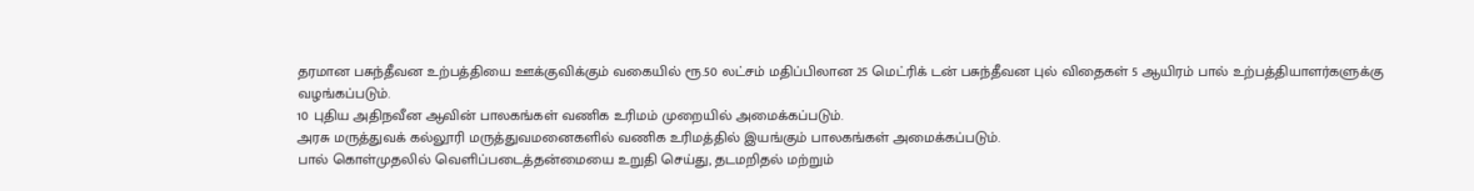தரமான பசுந்தீவன உற்பத்தியை ஊக்குவிக்கும் வகையில் ரூ.50 லட்சம் மதிப்பிலான 25 மெட்ரிக் டன் பசுந்தீவன புல் விதைகள் 5 ஆயிரம் பால் உற்பத்தியாளர்களுக்கு வழங்கப்படும்.
10 புதிய அதிநவீன ஆவின் பாலகங்கள் வணிக உரிமம் முறையில் அமைக்கப்படும்.
அரசு மருத்துவக் கல்லூரி மருத்துவமனைகளில் வணிக உரிமத்தில் இயங்கும் பாலகங்கள் அமைக்கப்படும்.
பால் கொள்முதலில் வெளிப்படைத்தன்மையை உறுதி செய்து, தடமறிதல் மற்றும்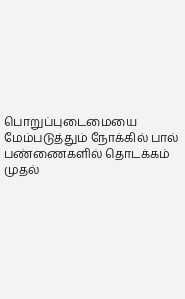பொறுப்புடைமையை மேம்படுத்தும் நோக்கில் பால் பண்ணைகளில் தொடக்கம் முதல்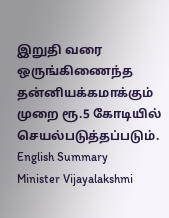இறுதி வரை ஒருங்கிணைந்த தன்னியக்கமாக்கும் முறை ரூ.5 கோடியில் செயல்படுத்தப்படும்.
English Summary
Minister Vijayalakshmi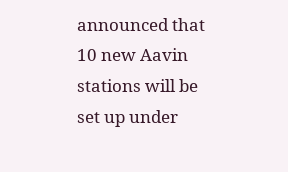announced that 10 new Aavin stations will be set up under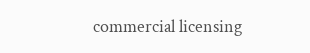commercial licensing